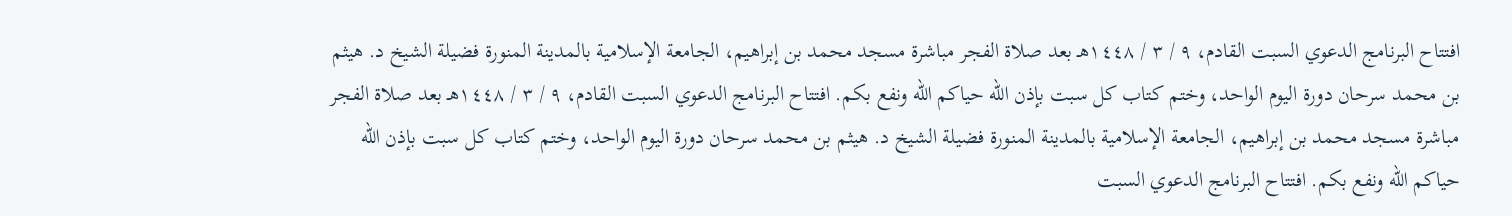افتتاح البرنامج الدعوي السبت القادم، ٩ / ٣ / ١٤٤٨هـ بعد صلاة الفجر مباشرة مسجد محمد بن إبراهيم، الجامعة الإسلامية بالمدينة المنورة فضيلة الشيخ د. هيثم بن محمد سرحان دورة اليوم الواحد، وختم كتاب كل سبت بإذن الله حياكم الله ونفع بكم. افتتاح البرنامج الدعوي السبت القادم، ٩ / ٣ / ١٤٤٨هـ بعد صلاة الفجر مباشرة مسجد محمد بن إبراهيم، الجامعة الإسلامية بالمدينة المنورة فضيلة الشيخ د. هيثم بن محمد سرحان دورة اليوم الواحد، وختم كتاب كل سبت بإذن الله حياكم الله ونفع بكم. افتتاح البرنامج الدعوي السبت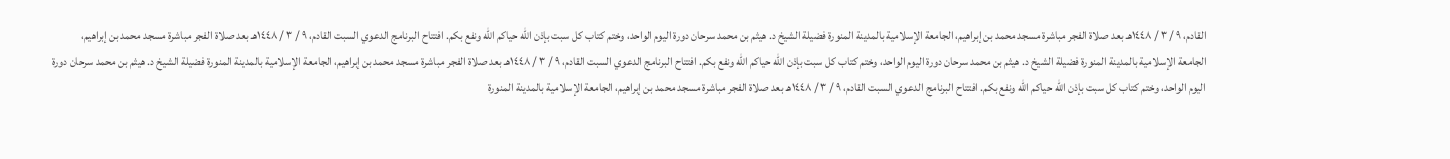القادم، ٩ / ٣ / ١٤٤٨هـ بعد صلاة الفجر مباشرة مسجد محمد بن إبراهيم، الجامعة الإسلامية بالمدينة المنورة فضيلة الشيخ د. هيثم بن محمد سرحان دورة اليوم الواحد، وختم كتاب كل سبت بإذن الله حياكم الله ونفع بكم. افتتاح البرنامج الدعوي السبت القادم، ٩ / ٣ / ١٤٤٨هـ بعد صلاة الفجر مباشرة مسجد محمد بن إبراهيم، الجامعة الإسلامية بالمدينة المنورة فضيلة الشيخ د. هيثم بن محمد سرحان دورة اليوم الواحد، وختم كتاب كل سبت بإذن الله حياكم الله ونفع بكم. افتتاح البرنامج الدعوي السبت القادم، ٩ / ٣ / ١٤٤٨هـ بعد صلاة الفجر مباشرة مسجد محمد بن إبراهيم، الجامعة الإسلامية بالمدينة المنورة فضيلة الشيخ د. هيثم بن محمد سرحان دورة اليوم الواحد، وختم كتاب كل سبت بإذن الله حياكم الله ونفع بكم. افتتاح البرنامج الدعوي السبت القادم، ٩ / ٣ / ١٤٤٨هـ بعد صلاة الفجر مباشرة مسجد محمد بن إبراهيم، الجامعة الإسلامية بالمدينة المنورة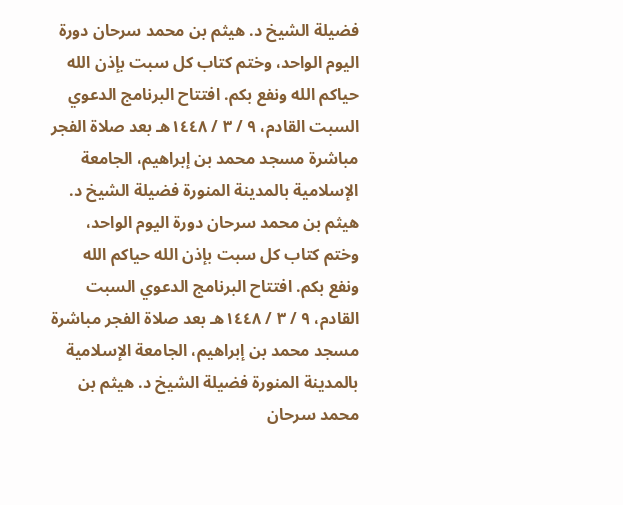فضيلة الشيخ د. هيثم بن محمد سرحان دورة اليوم الواحد، وختم كتاب كل سبت بإذن الله حياكم الله ونفع بكم. افتتاح البرنامج الدعوي السبت القادم، ٩ / ٣ / ١٤٤٨هـ بعد صلاة الفجر مباشرة مسجد محمد بن إبراهيم، الجامعة الإسلامية بالمدينة المنورة فضيلة الشيخ د. هيثم بن محمد سرحان دورة اليوم الواحد، وختم كتاب كل سبت بإذن الله حياكم الله ونفع بكم. افتتاح البرنامج الدعوي السبت القادم، ٩ / ٣ / ١٤٤٨هـ بعد صلاة الفجر مباشرة مسجد محمد بن إبراهيم، الجامعة الإسلامية بالمدينة المنورة فضيلة الشيخ د. هيثم بن محمد سرحان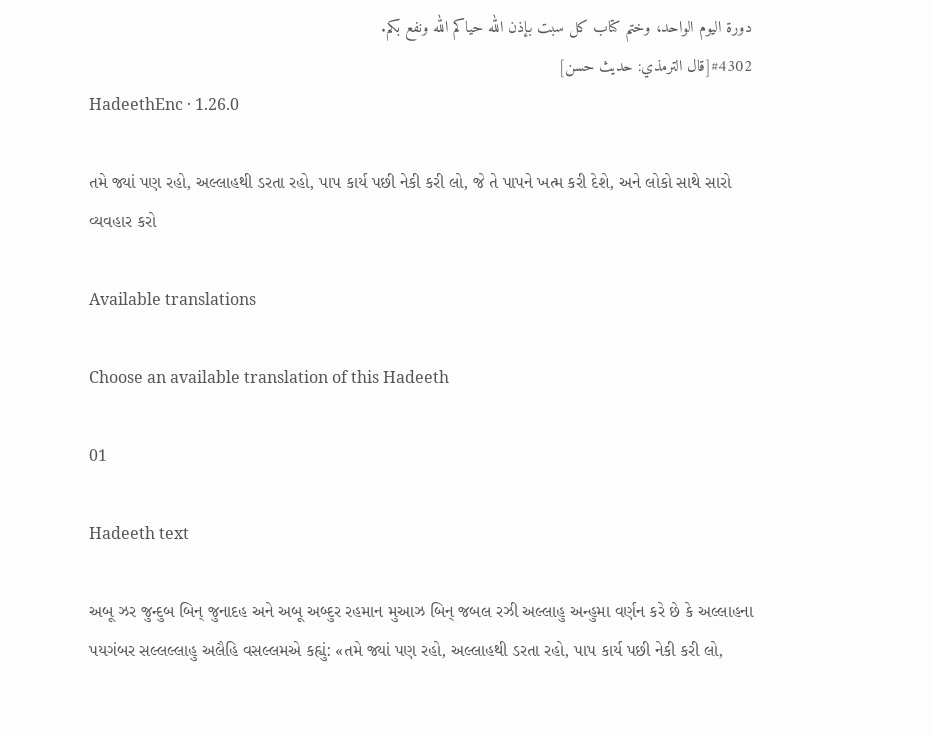دورة اليوم الواحد، وختم كتاب كل سبت بإذن الله حياكم الله ونفع بكم.
#4302[قال الترمذي: حديث حسن]
HadeethEnc · 1.26.0

તમે જ્યાં પણ રહો, અલ્લાહથી ડરતા રહો, પાપ કાર્ય પછી નેકી કરી લો, જે તે પાપને ખત્મ કરી દેશે, અને લોકો સાથે સારો વ્યવહાર કરો

Available translations

Choose an available translation of this Hadeeth

01

Hadeeth text

અબૂ ઝર જુન્દુબ બિન્ જુનાદહ અને અબૂ અબ્દુર રહમાન મુઆઝ બિન્ જબલ રઝી અલ્લાહુ અન્હુમા વર્ણન કરે છે કે અલ્લાહના પયગંબર સલ્લલ્લાહુ અલૈહિ વસલ્લમએ કહ્યું: «તમે જ્યાં પણ રહો, અલ્લાહથી ડરતા રહો, પાપ કાર્ય પછી નેકી કરી લો,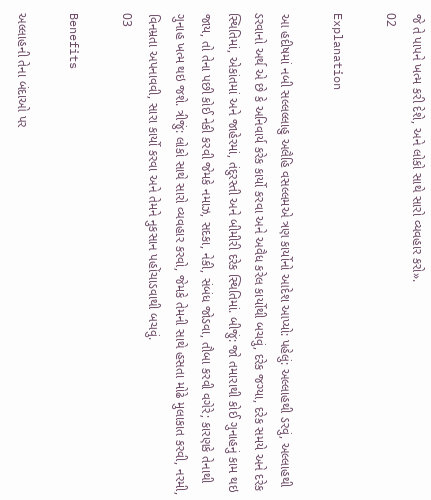જે તે પાપને ખત્મ કરી દેશે, અને લોકો સાથે સારો વ્યવહાર કરો».
02

Explanation

આ હદીષમાં નબી સલ્લલ્લાહુ અલૈહિ વસલ્લમએ ત્રણ કાર્યોનો આદેશ આપ્યો: પહેલું: અલ્લાહથી ડરવું, અલ્લાહથી ડરવાનો અર્થ એ છે કે અનિવાર્ય કરેક કાર્યો કરવા અને અવૈધ કરેલ કાર્યોથી બચવું, દરેક જગ્યા, દરેક સમયે અને દરેક સ્થિતિમાં, એકાંતમાં અને જાહેરમાં, તંદુરસ્તી અને બીમીરી દરેક સ્થિતિમાં. બીજું: જો તમારાથી કોઈ ગુનાહનું કામ થઇ જાય, તો તેના પછી કોઈ નેકી કરવી જેમકે નમાઝ, સદકા, નેકી, સંબંધ જોડવા, તૌબા કરવી વગેરે; કારણકે તેનાથી ગુનાહ ખત્મ થઇ જશે. ત્રીજું: લોકો સાથે સારો વ્યવહાર કરવો, જેમકે તેમની સાથે હસતા મોઢે મુલાકાત કરવી, નરમી, વિનમ્રતા અપનાવવી, સારા કાર્યો કરવા અને તેમને નુકસાન પહોંચાડવાથી બચવું.
03

Benefits

અલ્લાહની તેના બંદાઓ પર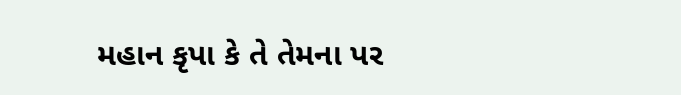મહાન કૃપા કે તે તેમના પર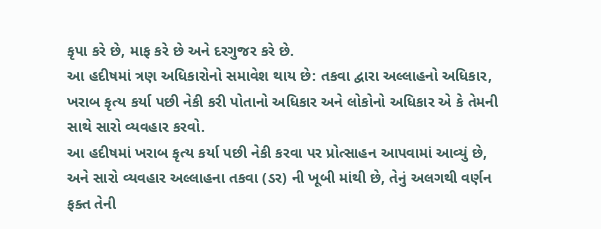કૃપા કરે છે, માફ કરે છે અને દરગુજર કરે છે.
આ હદીષમાં ત્રણ અધિકારોનો સમાવેશ થાય છે: તકવા દ્વારા અલ્લાહનો અધિકાર, ખરાબ કૃત્ય કર્યા પછી નેકી કરી પોતાનો અધિકાર અને લોકોનો અધિકાર એ કે તેમની સાથે સારો વ્યવહાર કરવો.
આ હદીષમાં ખરાબ કૃત્ય કર્યા પછી નેકી કરવા પર પ્રોત્સાહન આપવામાં આવ્યું છે, અને સારો વ્યવહાર અલ્લાહના તકવા (ડર) ની ખૂબી માંથી છે, તેનું અલગથી વર્ણન ફક્ત તેની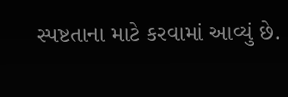સ્પષ્ટતાના માટે કરવામાં આવ્યું છે.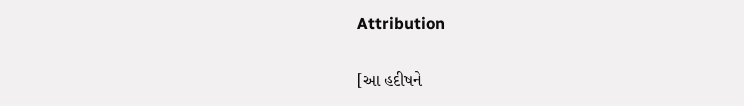Attribution

[આ હદીષને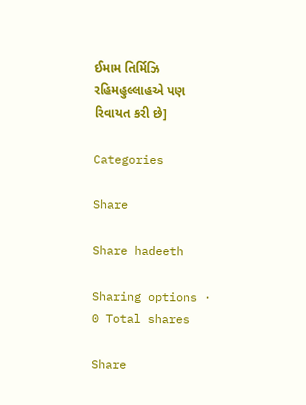ઈમામ તિર્મિઝિ રહિમહુલ્લાહએ પણ રિવાયત કરી છે]

Categories

Share

Share hadeeth

Sharing options · 0 Total shares

Share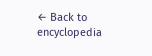← Back to encyclopedia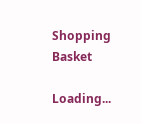Shopping Basket

Loading...